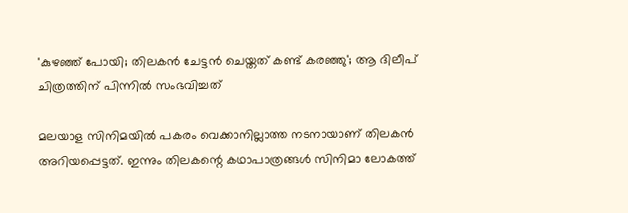'കുഴഞ്ഞ് പോയി; തിലകൻ ചേട്ടൻ ചെയ്തത് കണ്ട് കരഞ്ഞു'; ആ ദിലീപ് ചിത്രത്തിന് പിന്നിൽ സംഭവിച്ചത്

മലയാള സിനിമയിൽ പകരം വെക്കാനില്ലാത്ത നടനായാണ് തിലകൻ അറിയപ്പെട്ടത്. ഇന്നും തിലകന്റെ കഥാപാത്രങ്ങൾ സിനിമാ ലോകത്ത്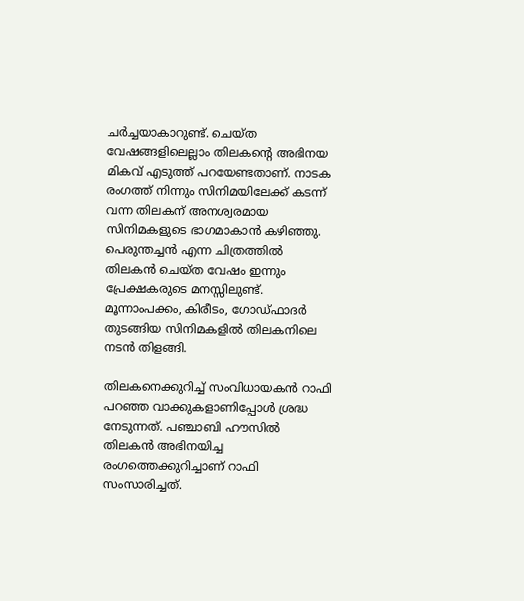ചർച്ചയാകാറുണ്ട്. ചെയ്ത വേഷങ്ങളിലെല്ലാം തിലകന്റെ അഭിനയ മികവ് എടുത്ത് പറയേണ്ടതാണ്. നാടക രംഗത്ത് നിന്നും സിനിമയിലേക്ക് കടന്ന് വന്ന തിലകന് അനശ്വരമായ സിനിമകളുടെ ഭാഗമാകാൻ കഴിഞ്ഞു. പെരുന്തച്ചൻ എന്ന ചിത്രത്തിൽ തിലകൻ ചെയ്ത വേഷം ഇന്നും പ്രേക്ഷകരുടെ മനസ്സിലുണ്ട്. മൂന്നാംപക്കം, കിരീടം, ഗോഡ്ഫാദർ തുടങ്ങിയ സിനിമകളിൽ തിലകനിലെ നടൻ തിളങ്ങി.

തിലകനെക്കുറിച്ച് സംവിധായകൻ റാഫി പറഞ്ഞ വാക്കുകളാണിപ്പോൾ ശ്രദ്ധ നേടുന്നത്. പഞ്ചാബി ഹൗസിൽ‌ തിലകൻ അഭിനയിച്ച രംഗത്തെക്കുറിച്ചാണ് റാഫി സംസാരിച്ചത്.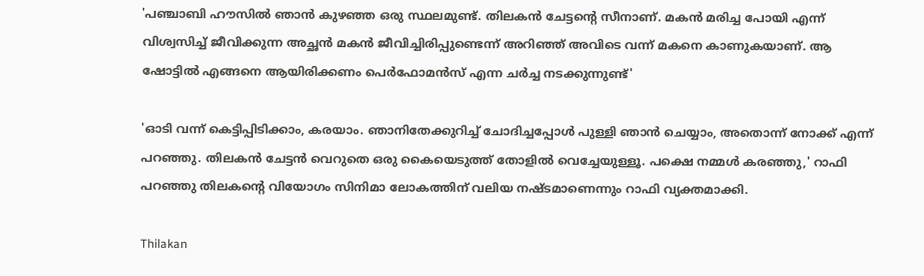'പഞ്ചാബി ഹൗസിൽ ഞാൻ കുഴഞ്ഞ ഒരു സ്ഥലമുണ്ട്. തിലകൻ ചേട്ടന്റെ സീനാണ്. മകൻ മരിച്ച പോയി എന്ന് വിശ്വസിച്ച് ജീവിക്കുന്ന അച്ഛൻ മകൻ ജീവിച്ചിരിപ്പുണ്ടെന്ന് അറിഞ്ഞ് അവിടെ വന്ന് മകനെ കാണുകയാണ്. ആ ഷോട്ടിൽ എങ്ങനെ ആയിരിക്കണം പെർഫോമൻസ് എന്ന ചർച്ച നടക്കുന്നുണ്ട്'

'ഓടി വന്ന് കെട്ടിപ്പിടിക്കാം, കരയാം. ഞാനിതേക്കുറിച്ച് ചോദിച്ചപ്പോൾ പുള്ളി ഞാൻ ചെയ്യാം, അതൊന്ന് നോക്ക് എന്ന് പറഞ്ഞു. തിലകൻ ചേട്ടൻ വെറുതെ ഒരു കൈയെടുത്ത് തോളിൽ വെച്ചേയുള്ളൂ. പക്ഷെ നമ്മൾ കരഞ്ഞു,' റാഫി പറഞ്ഞു തിലകന്റെ വിയോഗം സിനിമാ ലോകത്തിന് വലിയ നഷ്ടമാണെന്നും റാഫി വ്യക്തമാക്കി.

Thilakan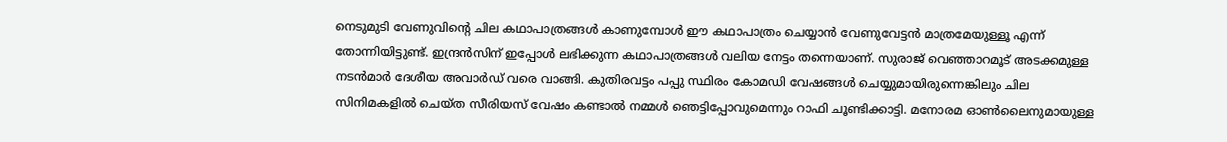നെടുമുടി വേണുവിന്റെ ചില കഥാപാത്രങ്ങൾ കാണുമ്പോൾ ഈ കഥാപാത്രം ചെയ്യാൻ വേണുവേട്ടൻ മാത്രമേയുള്ളൂ എന്ന് തോന്നിയിട്ടുണ്ട്. ഇന്ദ്രൻസിന് ഇപ്പോൾ ലഭിക്കുന്ന കഥാപാത്രങ്ങൾ വലിയ നേട്ടം തന്നെയാണ്. സുരാജ് വെഞ്ഞാറമൂട് അടക്കമുള്ള നടൻമാർ ദേശീയ അവാർഡ് വരെ വാങ്ങി. കുതിരവട്ടം പപ്പു സ്ഥിരം കോമഡി വേഷങ്ങൾ ചെയ്യുമായിരുന്നെങ്കിലും ചില സിനിമകളിൽ ചെയ്ത സീരിയസ് വേഷം കണ്ടാൽ നമ്മൾ ഞെട്ടിപ്പോവുമെന്നും റാഫി ചൂണ്ടിക്കാട്ടി. മനോരമ ഓൺലൈനുമായുള്ള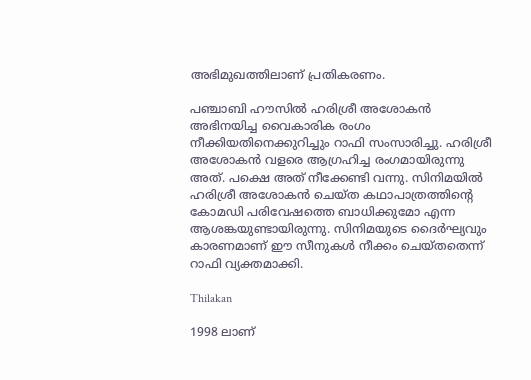അഭിമുഖത്തിലാണ് പ്രതികരണം.

പഞ്ചാബി ഹൗസിൽ ഹരിശ്രീ അശോകൻ അഭിനയിച്ച വൈകാരിക രംഗം നീക്കിയതിനെക്കുറിച്ചും റാഫി സംസാരിച്ചു. ഹരിശ്രീ അശോകൻ വളരെ ആഗ്രഹിച്ച രംഗമായിരുന്നു അത്. പക്ഷെ അത് നീക്കേണ്ടി വന്നു. സിനിമയിൽ ഹരിശ്രീ അശോകൻ ചെയ്ത കഥാപാത്രത്തിന്റെ കോമഡി പരിവേഷത്തെ ബാധിക്കുമോ എന്ന ആശങ്കയുണ്ടായിരുന്നു. സിനിമയുടെ ദൈർഘ്യവും കാരണമാണ് ഈ സീനുകൾ നീക്കം ചെയ്തതെന്ന് റാഫി വ്യക്തമാക്കി.

Thilakan

1998 ലാണ്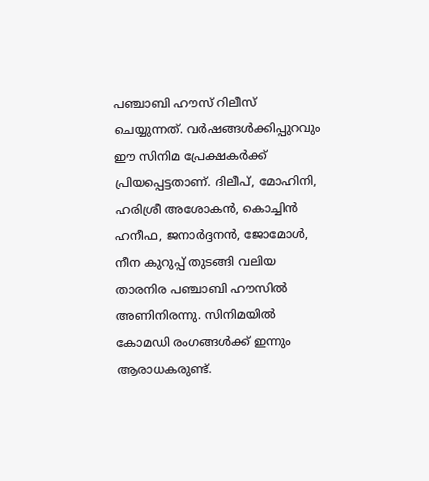പഞ്ചാബി ഹൗസ് റിലീസ് ചെയ്യുന്നത്. വർഷങ്ങൾക്കിപ്പുറവും ഈ സിനിമ പ്രേക്ഷകർക്ക് പ്രിയപ്പെട്ടതാണ്. ദിലീപ്, മോഹിനി, ഹരിശ്രീ അശോകൻ, കൊച്ചിൻ ഹനീഫ, ജനാർദ്ദനൻ, ജോമോൾ, നീന കുറുപ്പ് തുടങ്ങി വലിയ താരനിര പഞ്ചാബി ഹൗസിൽ അണിനിരന്നു. സിനിമയിൽ കോമഡി രംഗങ്ങൾക്ക് ഇന്നും ആരാധകരുണ്ട്.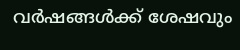വർഷങ്ങൾക്ക് ശേഷവും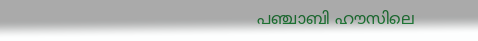പഞ്ചാബി ഹൗസിലെ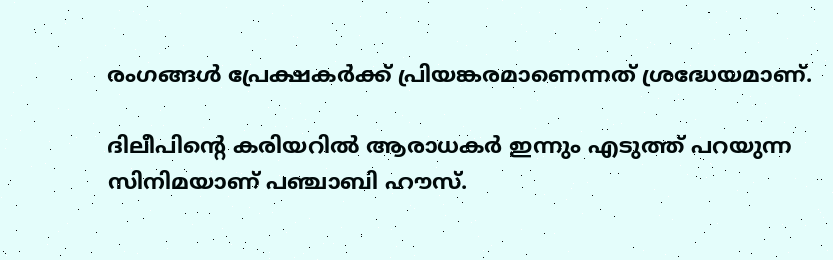രംഗങ്ങൾ പ്രേക്ഷകർക്ക് പ്രിയങ്കരമാണെന്നത് ശ്രദ്ധേയമാണ്.

ദിലീപിന്റെ കരിയറിൽ ആരാധകർ‌ ഇന്നും എടുത്ത് പറയുന്ന സിനിമയാണ് പഞ്ചാബി ഹൗസ്.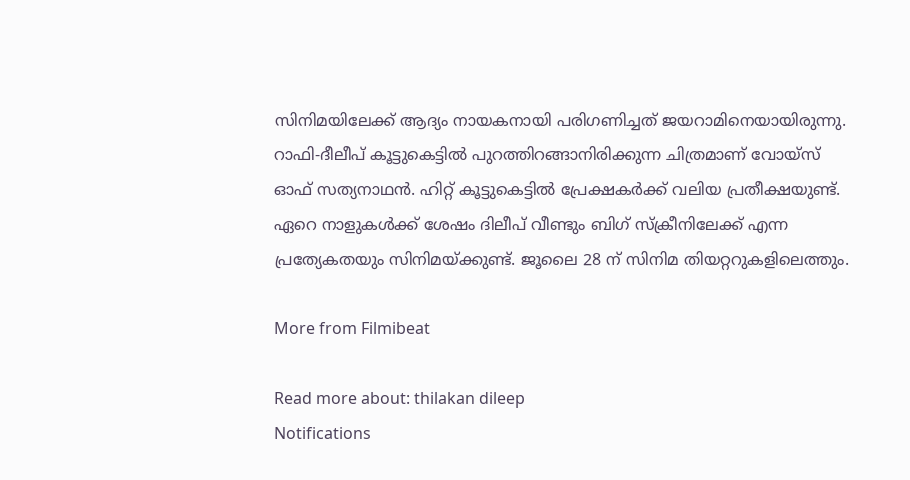സിനിമയിലേക്ക് ആദ്യം നായകനായി പരിഗണിച്ചത് ജയറാമിനെയായിരുന്നു. റാഫി-ദീലീപ് കൂട്ടുകെട്ടിൽ പുറത്തിറങ്ങാനിരിക്കുന്ന ചിത്രമാണ് വോയ്സ് ഓഫ് സത്യനാഥൻ. ഹിറ്റ് കൂട്ടുകെട്ടിൽ പ്രേക്ഷകർക്ക് വലിയ പ്രതീക്ഷയുണ്ട്. ഏറെ നാളുകൾക്ക് ശേഷം ദിലീപ് വീണ്ടും ബിഗ് സ്ക്രീനിലേക്ക് എന്ന പ്രത്യേകതയും സിനിമയ്ക്കുണ്ട്. ജൂലൈ 28 ന് സിനിമ തിയറ്ററുകളിലെത്തും.

More from Filmibeat

Read more about: thilakan dileep
Notifications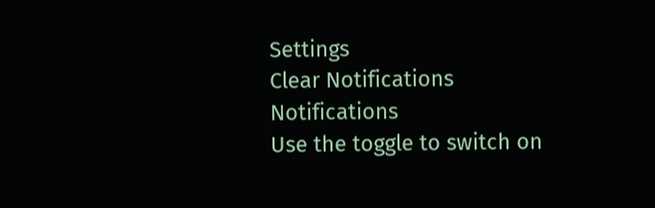Settings
Clear Notifications
Notifications
Use the toggle to switch on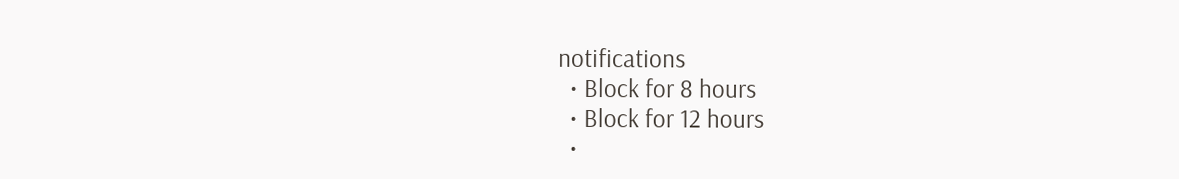notifications
  • Block for 8 hours
  • Block for 12 hours
  •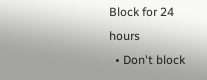Block for 24 hours
  • Don't block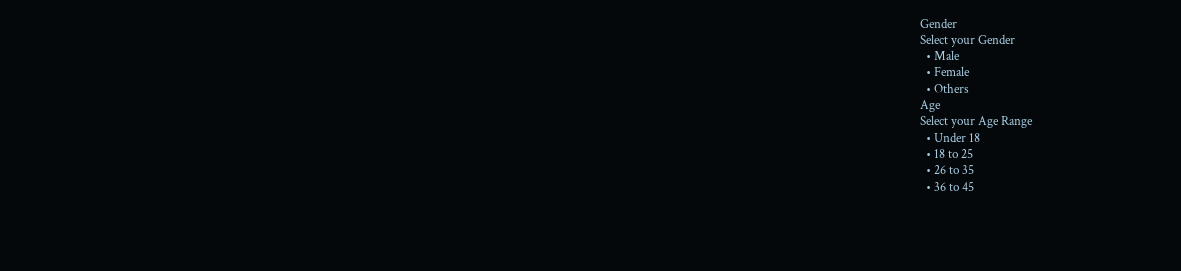Gender
Select your Gender
  • Male
  • Female
  • Others
Age
Select your Age Range
  • Under 18
  • 18 to 25
  • 26 to 35
  • 36 to 45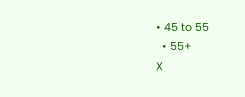• 45 to 55
  • 55+
X